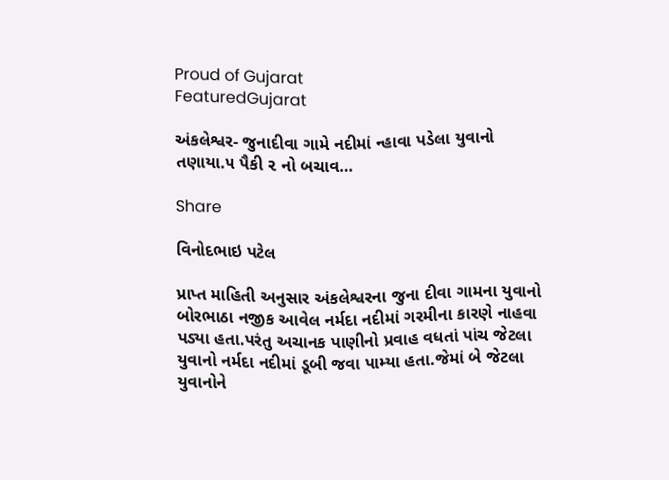Proud of Gujarat
FeaturedGujarat

અંકલેશ્વર- જુનાદીવા ગામે નદીમાં ન્હાવા પડેલા યુવાનો તણાયા.૫ પૈકી ૨ નો બચાવ…

Share

વિનોદભાઇ પટેલ

પ્રાપ્ત માહિતી અનુસાર અંકલેશ્વરના જુના દીવા ગામના યુવાનો બોરભાઠા નજીક આવેલ નર્મદા નદીમાં ગરમીના કારણે નાહવા પડ્યા હતા.પરંતુ અચાનક પાણીનો પ્રવાહ વધતાં પાંચ જેટલા યુવાનો નર્મદા નદીમાં ડૂબી જવા પામ્યા હતા.જેમાં બે જેટલા યુવાનોને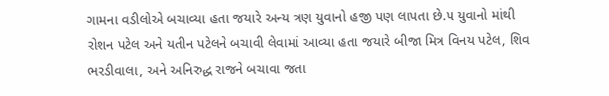ગામના વડીલોએ બચાવ્યા હતા જયારે અન્ય ત્રણ યુવાનો હજી પણ લાપતા છે.૫ યુવાનો માંથી રોશન પટેલ અને યતીન પટેલને બચાવી લેવામાં આવ્યા હતા જયારે બીજા મિત્ર વિનય પટેલ, શિવ ભરડીવાલા, અને અનિરુદ્ધ રાજને બચાવા જતા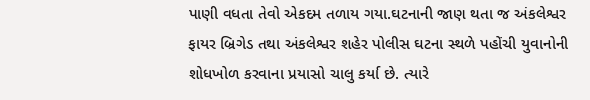પાણી વધતા તેવો એકદમ તળાય ગયા.ઘટનાની જાણ થતા જ અંકલેશ્વર ફાયર બ્રિગેડ તથા અંકલેશ્વર શહેર પોલીસ ઘટના સ્થળે પહોંચી યુવાનોની શોધખોળ કરવાના પ્રયાસો ચાલુ કર્યા છે. ત્યારે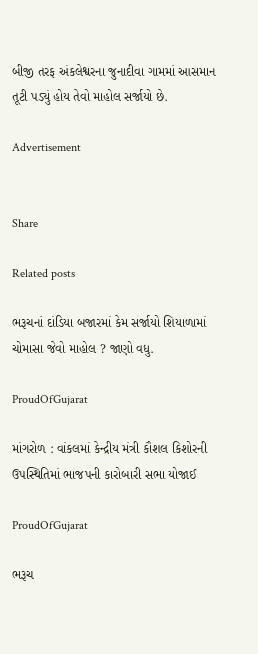બીજી તરફ અંકલેશ્વરના જુનાદીવા ગામમાં આસમાન તૂટી પડ્યું હોય તેવો માહોલ સર્જાયો છે.

Advertisement


Share

Related posts

ભરૂચનાં દાંડિયા બજારમાં કેમ સર્જાયો શિયાળામાં ચોમાસા જેવો માહોલ ? જાણો વધુ.

ProudOfGujarat

માંગરોળ : વાંકલમાં કેન્દ્રીય મંત્રી કૌશલ કિશોરની ઉપસ્થિતિમાં ભાજપની કારોબારી સભા યોજાઈ

ProudOfGujarat

ભરૂચ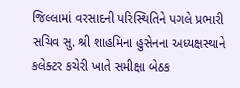જિલ્લામાં વરસાદની પરિસ્થિતિને પગલે પ્રભારી સચિવ સુ. શ્રી શાહમિના હુસેનના અધ્યક્ષસ્થાને કલેક્ટર કચેરી ખાતે સમીક્ષા બેઠક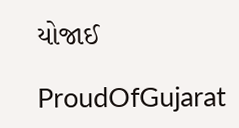યોજાઈ

ProudOfGujarat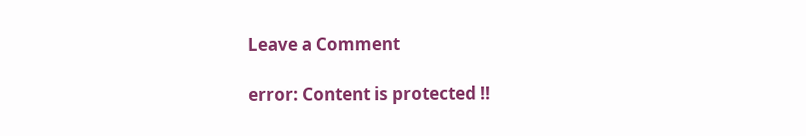Leave a Comment

error: Content is protected !!